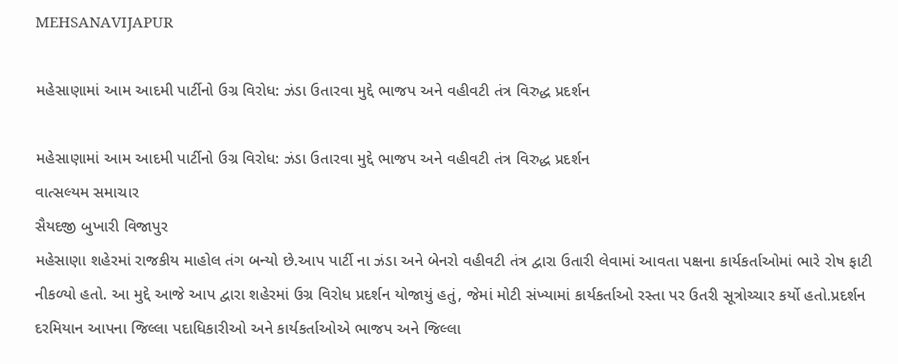MEHSANAVIJAPUR

મહેસાણામાં આમ આદમી પાર્ટીનો ઉગ્ર વિરોધ: ઝંડા ઉતારવા મુદ્દે ભાજપ અને વહીવટી તંત્ર વિરુદ્ધ પ્રદર્શન

મહેસાણામાં આમ આદમી પાર્ટીનો ઉગ્ર વિરોધ: ઝંડા ઉતારવા મુદ્દે ભાજપ અને વહીવટી તંત્ર વિરુદ્ધ પ્રદર્શન
વાત્સલ્યમ સમાચાર
સૈયદજી બુખારી વિજાપુર
મહેસાણા શહેરમાં રાજકીય માહોલ તંગ બન્યો છે.આપ પાર્ટી ના ઝંડા અને બેનરો વહીવટી તંત્ર દ્વારા ઉતારી લેવામાં આવતા પક્ષના કાર્યકર્તાઓમાં ભારે રોષ ફાટી નીકળ્યો હતો. આ મુદ્દે આજે આપ દ્વારા શહેરમાં ઉગ્ર વિરોધ પ્રદર્શન યોજાયું હતું, જેમાં મોટી સંખ્યામાં કાર્યકર્તાઓ રસ્તા પર ઉતરી સૂત્રોચ્ચાર કર્યો હતો.પ્રદર્શન દરમિયાન આપના જિલ્લા પદાધિકારીઓ અને કાર્યકર્તાઓએ ભાજપ અને જિલ્લા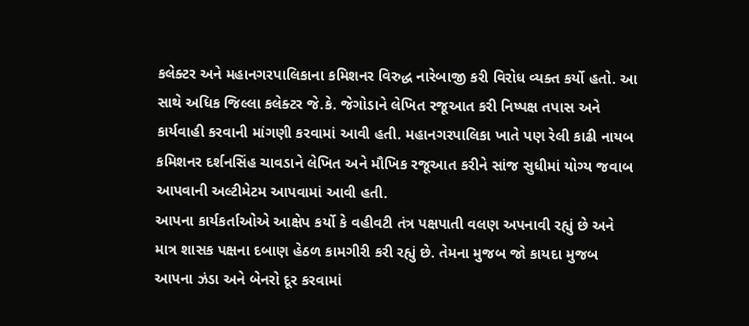કલેક્ટર અને મહાનગરપાલિકાના કમિશનર વિરુદ્ધ નારેબાજી કરી વિરોધ વ્યક્ત કર્યો હતો. આ સાથે અધિક જિલ્લા કલેક્ટર જે.કે. જેગોડાને લેખિત રજૂઆત કરી નિષ્પક્ષ તપાસ અને કાર્યવાહી કરવાની માંગણી કરવામાં આવી હતી. મહાનગરપાલિકા ખાતે પણ રેલી કાઢી નાયબ કમિશનર દર્શનસિંહ ચાવડાને લેખિત અને મૌખિક રજૂઆત કરીને સાંજ સુધીમાં યોગ્ય જવાબ આપવાની અલ્ટીમેટમ આપવામાં આવી હતી.
આપના કાર્યકર્તાઓએ આક્ષેપ કર્યો કે વહીવટી તંત્ર પક્ષપાતી વલણ અપનાવી રહ્યું છે અને માત્ર શાસક પક્ષના દબાણ હેઠળ કામગીરી કરી રહ્યું છે. તેમના મુજબ જો કાયદા મુજબ આપના ઝંડા અને બેનરો દૂર કરવામાં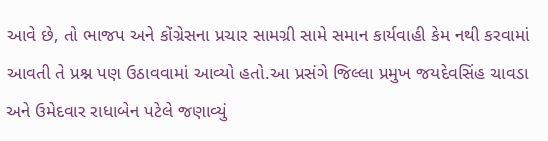આવે છે, તો ભાજપ અને કોંગ્રેસના પ્રચાર સામગ્રી સામે સમાન કાર્યવાહી કેમ નથી કરવામાં આવતી તે પ્રશ્ન પણ ઉઠાવવામાં આવ્યો હતો.આ પ્રસંગે જિલ્લા પ્રમુખ જયદેવસિંહ ચાવડા અને ઉમેદવાર રાધાબેન પટેલે જણાવ્યું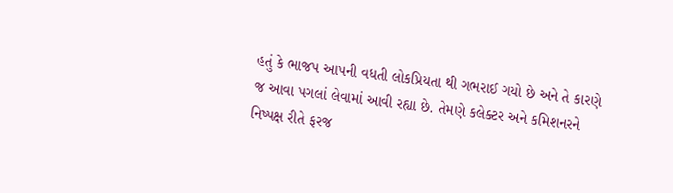હતું કે ભાજપ આપની વધતી લોકપ્રિયતા થી ગભરાઈ ગયો છે અને તે કારણે જ આવા પગલાં લેવામાં આવી રહ્યા છે. તેમણે કલેક્ટર અને કમિશનરને નિષ્પક્ષ રીતે ફરજ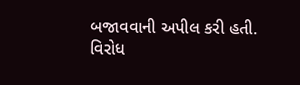બજાવવાની અપીલ કરી હતી.
વિરોધ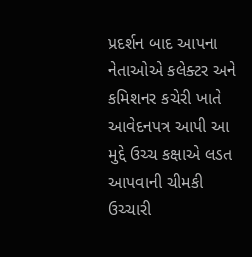પ્રદર્શન બાદ આપના નેતાઓએ કલેક્ટર અને કમિશનર કચેરી ખાતે આવેદનપત્ર આપી આ મુદ્દે ઉચ્‍ચ કક્ષાએ લડત આપવાની ચીમકી ઉચ્ચારી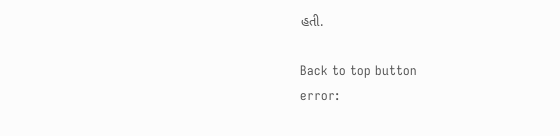હતી.

Back to top button
error: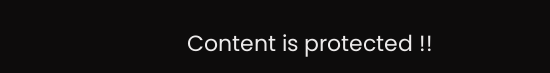Content is protected !!